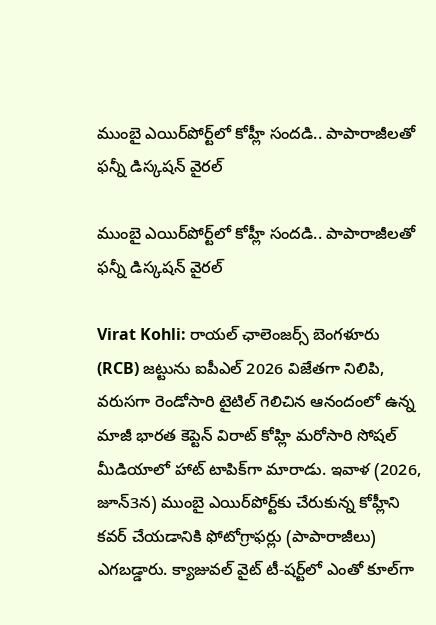ముంబై ఎయిర్‌పోర్ట్‌లో కోహ్లీ సందడి.. పాపారాజీలతో ఫన్నీ డిస్కషన్ వైరల్

ముంబై ఎయిర్‌పోర్ట్‌లో కోహ్లీ సందడి.. పాపారాజీలతో ఫన్నీ డిస్కషన్ వైరల్

Virat Kohli: రాయల్ ఛాలెంజర్స్ బెంగళూరు (RCB) జట్టును ఐపీఎల్ 2026 విజేతగా నిలిపి, వరుసగా రెండోసారి టైటిల్ గెలిచిన ఆనందంలో ఉన్న మాజీ భారత కెప్టెన్ విరాట్ కోహ్లి మరోసారి సోషల్ మీడియాలో హాట్ టాపిక్‌గా మారాడు. ఇవాళ (2026, జూన్3న) ముంబై ఎయిర్‌పోర్ట్‌కు చేరుకున్న కోహ్లీని కవర్ చేయడానికి ఫోటోగ్రాఫర్లు (పాపారాజీలు) ఎగబడ్డారు. క్యాజువల్ వైట్ టీ-షర్ట్‌లో ఎంతో కూల్‌గా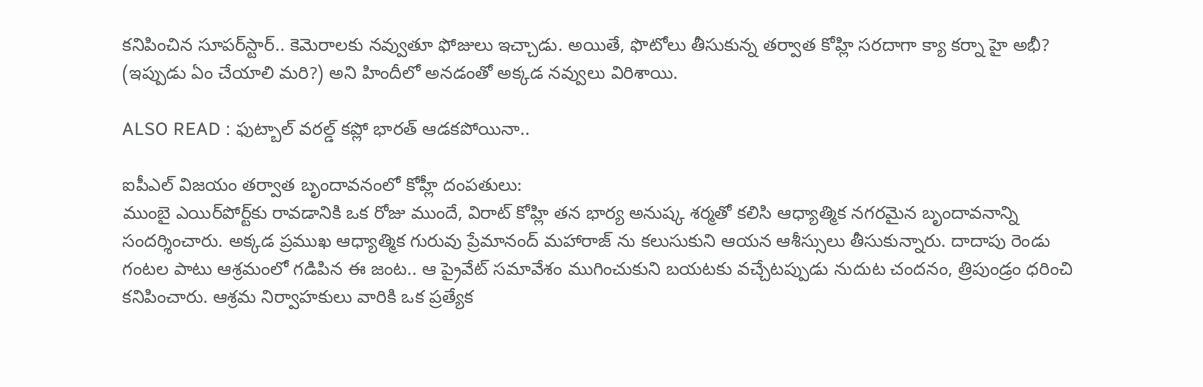కనిపించిన సూపర్‌స్టార్.. కెమెరాలకు నవ్వుతూ ఫోజులు ఇచ్చాడు. అయితే, ఫొటోలు తీసుకున్న తర్వాత కోహ్లి సరదాగా క్యా కర్నా హై అభీ? (ఇప్పుడు ఏం చేయాలి మరి?) అని హిందీలో అనడంతో అక్కడ నవ్వులు విరిశాయి.

ALSO READ : ఫుట్బాల్ వరల్డ్ కప్లో భారత్ ఆడకపోయినా..

ఐపీఎల్ విజయం తర్వాత బృందావనంలో కోహ్లీ దంపతులు:
ముంబై ఎయిర్‌పోర్ట్‌కు రావడానికి ఒక రోజు ముందే, విరాట్ కోహ్లి తన భార్య అనుష్క శర్మతో కలిసి ఆధ్యాత్మిక నగరమైన బృందావనాన్ని సందర్శించారు. అక్కడ ప్రముఖ ఆధ్యాత్మిక గురువు ప్రేమానంద్ మహారాజ్ ను కలుసుకుని ఆయన ఆశీస్సులు తీసుకున్నారు. దాదాపు రెండు గంటల పాటు ఆశ్రమంలో గడిపిన ఈ జంట.. ఆ ప్రైవేట్ సమావేశం ముగించుకుని బయటకు వచ్చేటప్పుడు నుదుట చందనం, త్రిపుండ్రం ధరించి కనిపించారు. ఆశ్రమ నిర్వాహకులు వారికి ఒక ప్రత్యేక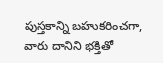పుస్తకాన్ని బహుకరించగా, వారు దానిని భక్తితో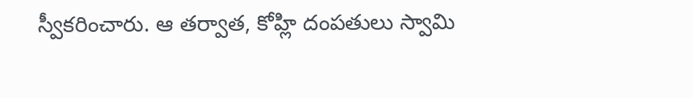స్వీకరించారు. ఆ తర్వాత, కోహ్లి దంపతులు స్వామి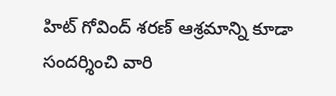హిట్ గోవింద్ శరణ్ ఆశ్రమాన్ని కూడా సందర్శించి వారి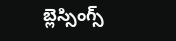బ్లెస్సింగ్స్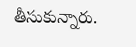తీసుకున్నారు.